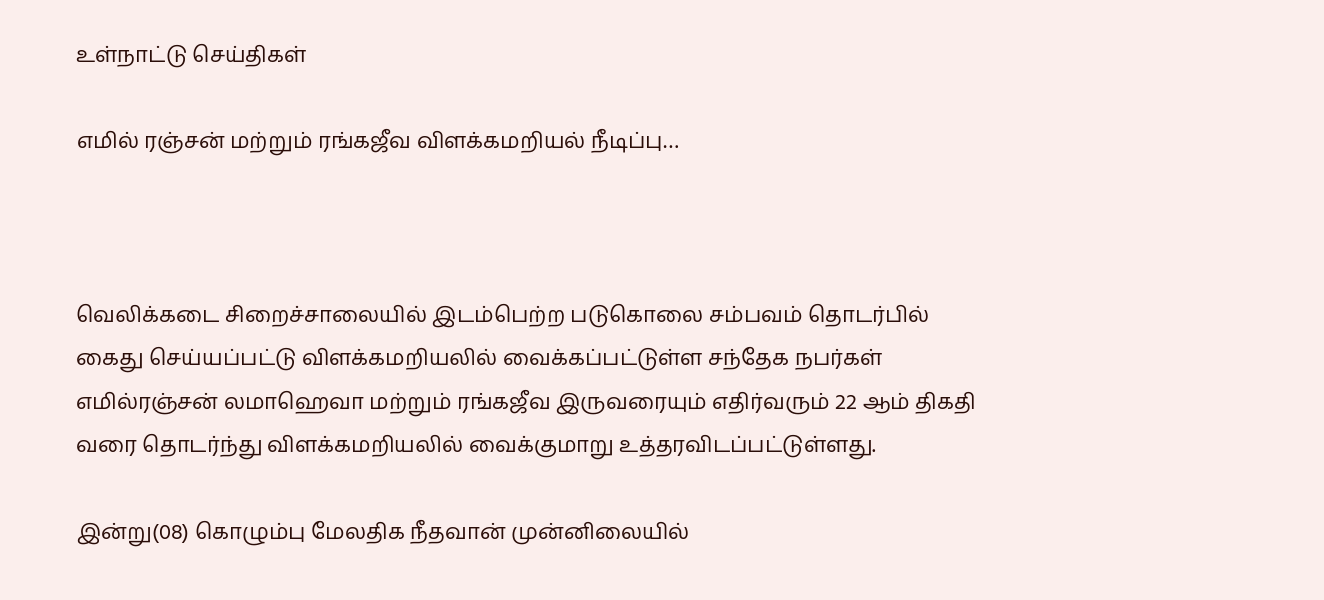உள்நாட்டு செய்திகள்

எமில் ரஞ்சன் மற்றும் ரங்கஜீவ விளக்கமறியல் நீடிப்பு…



வெலிக்கடை சிறைச்சாலையில் இடம்பெற்ற படுகொலை சம்பவம் தொடர்பில் கைது செய்யப்பட்டு விளக்கமறியலில் வைக்கப்பட்டுள்ள சந்தேக நபர்கள் எமில்ரஞ்சன் லமாஹெவா மற்றும் ரங்கஜீவ இருவரையும் எதிர்வரும் 22 ஆம் திகதி வரை தொடர்ந்து விளக்கமறியலில் வைக்குமாறு உத்தரவிடப்பட்டுள்ளது.

இன்று(08) கொழும்பு மேலதிக நீதவான் முன்னிலையில்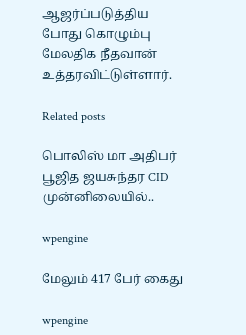ஆஜர்ப்படுத்திய போது கொழும்பு மேலதிக நீதவான் உத்தரவிட்டுள்ளார்.

Related posts

பொலிஸ் மா அதிபர் பூஜித ஜயசுந்தர CID முன்னிலையில்..

wpengine

மேலும் 417 பேர் கைது

wpengine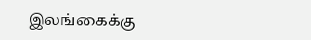இலங்கைக்கு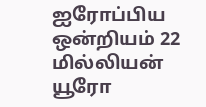ஐரோப்பிய ஒன்றியம் 22 மில்லியன் யூரோ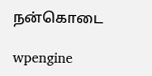நன்கொடை

wpengine